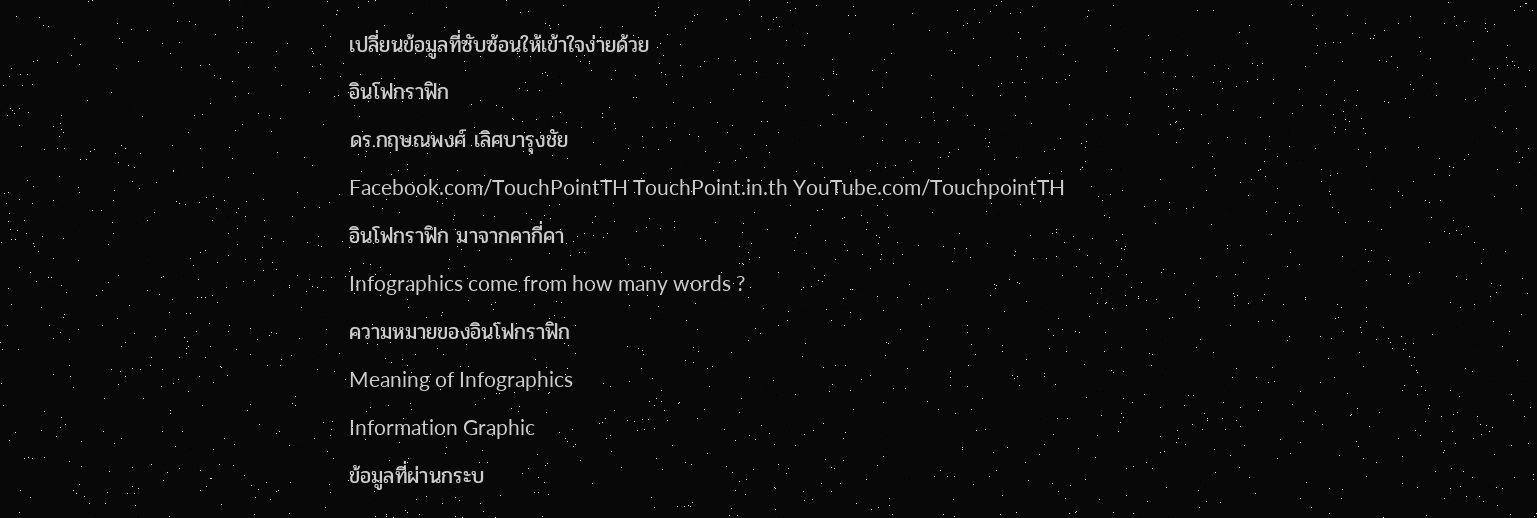เปลี่ยนข้อมูลที่ซับซ้อนให้เข้าใจง่ายด้วย
อินโฟกราฟิก
ดร.กฤษณพงศ์ เลิศบารุงชัย
Facebook.com/TouchPointTH TouchPoint.in.th YouTube.com/TouchpointTH
อินโฟกราฟิก มาจากคากี่คา
Infographics come from how many words ?
ความหมายของอินโฟกราฟิก
Meaning of Infographics
Information Graphic
ข้อมูลที่ผ่านกระบ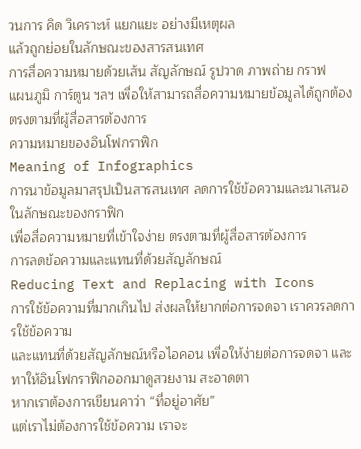วนการ คิด วิเคราะห์ แยกแยะ อย่างมีเหตุผล
แล้วถูกย่อยในลักษณะของสารสนเทศ
การสื่อความหมายด้วยเส้น สัญลักษณ์ รูปวาด ภาพถ่าย กราฟ
แผนภูมิ การ์ตูน ฯลฯ เพื่อให้สามารถสื่อความหมายข้อมูลได้ถูกต้อง
ตรงตามที่ผู้สื่อสารต้องการ
ความหมายของอินโฟกราฟิก
Meaning of Infographics
การนาข้อมูลมาสรุปเป็นสารสนเทศ ลดการใช้ข้อความและนาเสนอในลักษณะของกราฟิก
เพื่อสื่อความหมายที่เข้าใจง่าย ตรงตามที่ผู้สื่อสารต้องการ
การลดข้อความและแทนที่ด้วยสัญลักษณ์
Reducing Text and Replacing with Icons
การใช้ข้อความที่มากเกินไป ส่งผลให้ยากต่อการจดจา เราควรลดการใช้ข้อความ
และแทนที่ด้วยสัญลักษณ์หรือไอคอน เพื่อให้ง่ายต่อการจดจา และทาให้อินโฟกราฟิกออกมาดูสวยงาม สะอาดตา
หากเราต้องการเขียนคาว่า “ที่อยู่อาศัย”
แต่เราไม่ต้องการใช้ข้อความ เราจะ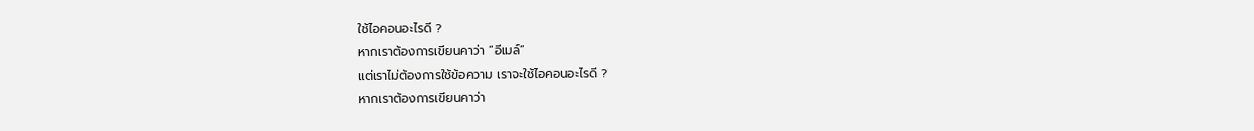ใช้ไอคอนอะไรดี ?
หากเราต้องการเขียนคาว่า “อีเมล์”
แต่เราไม่ต้องการใช้ข้อความ เราจะใช้ไอคอนอะไรดี ?
หากเราต้องการเขียนคาว่า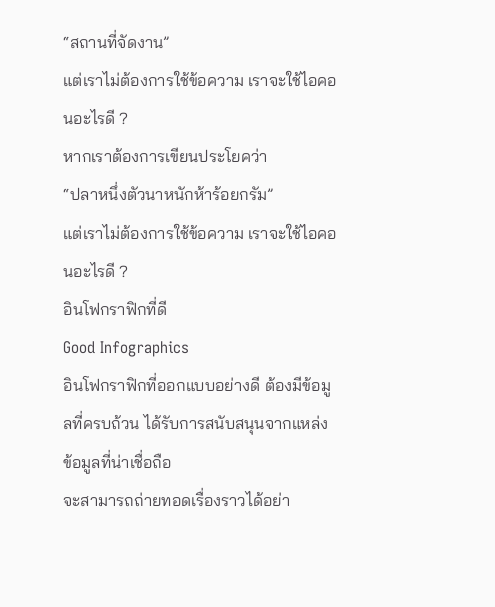“สถานที่จัดงาน”
แต่เราไม่ต้องการใช้ข้อความ เราจะใช้ไอคอนอะไรดี ?
หากเราต้องการเขียนประโยคว่า
“ปลาหนึ่งตัวนาหนักห้าร้อยกรัม”
แต่เราไม่ต้องการใช้ข้อความ เราจะใช้ไอคอนอะไรดี ?
อินโฟกราฟิกที่ดี
Good Infographics
อินโฟกราฟิกที่ออกแบบอย่างดี ต้องมีข้อมูลที่ครบถ้วน ได้รับการสนับสนุนจากแหล่งข้อมูลที่น่าเชื่อถือ
จะสามารถถ่ายทอดเรื่องราวได้อย่า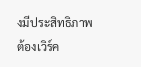งมีประสิทธิภาพ
ต้องเวิร์ค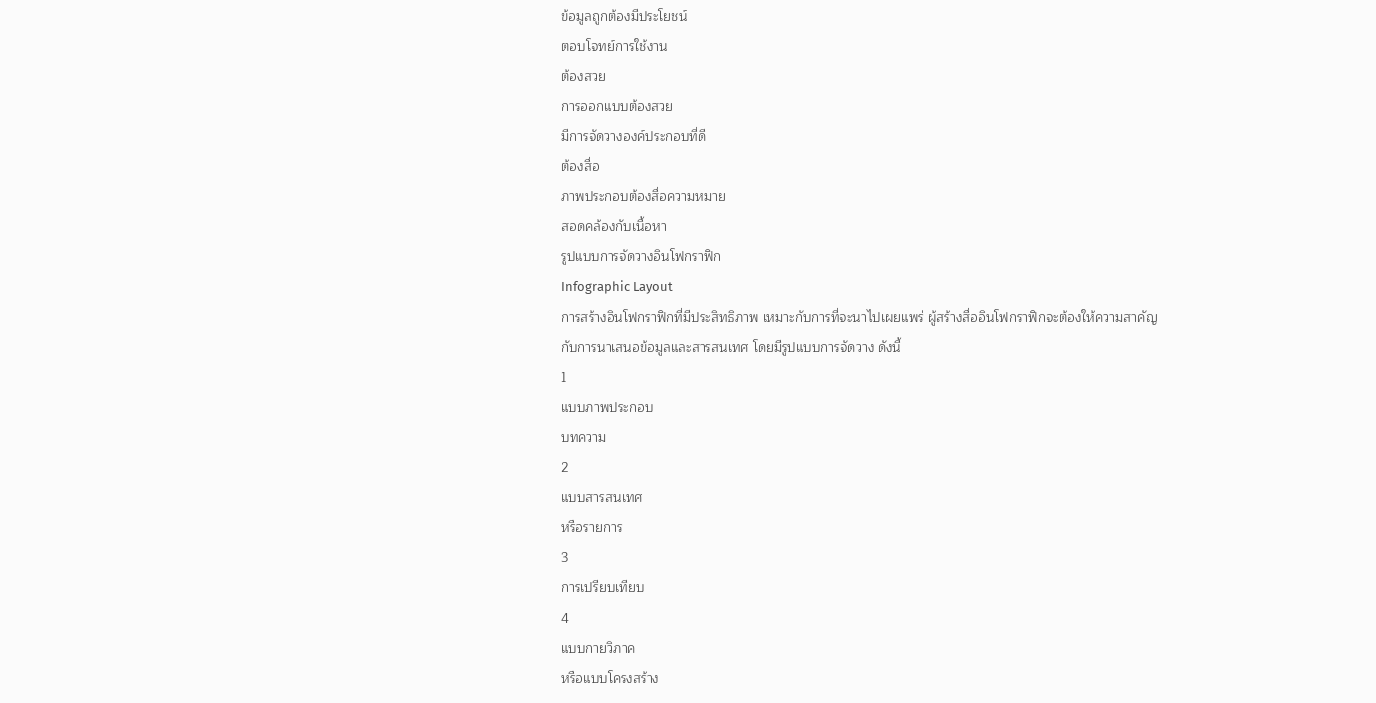ข้อมูลถูกต้องมีประโยชน์
ตอบโจทย์การใช้งาน
ต้องสวย
การออกแบบต้องสวย
มีการจัดวางองค์ประกอบที่ดี
ต้องสื่อ
ภาพประกอบต้องสื่อความหมาย
สอดคล้องกับเนื้อหา
รูปแบบการจัดวางอินโฟกราฟิก
Infographic Layout
การสร้างอินโฟกราฟิกที่มีประสิทธิภาพ เหมาะกับการที่จะนาไปเผยแพร่ ผู้สร้างสื่ออินโฟกราฟิกจะต้องให้ความสาคัญ
กับการนาเสนอข้อมูลและสารสนเทศ โดยมีรูปแบบการจัดวาง ดังนี้
1
แบบภาพประกอบ
บทความ
2
แบบสารสนเทศ
หรือรายการ
3
การเปรียบเทียบ
4
แบบกายวิภาค
หรือแบบโครงสร้าง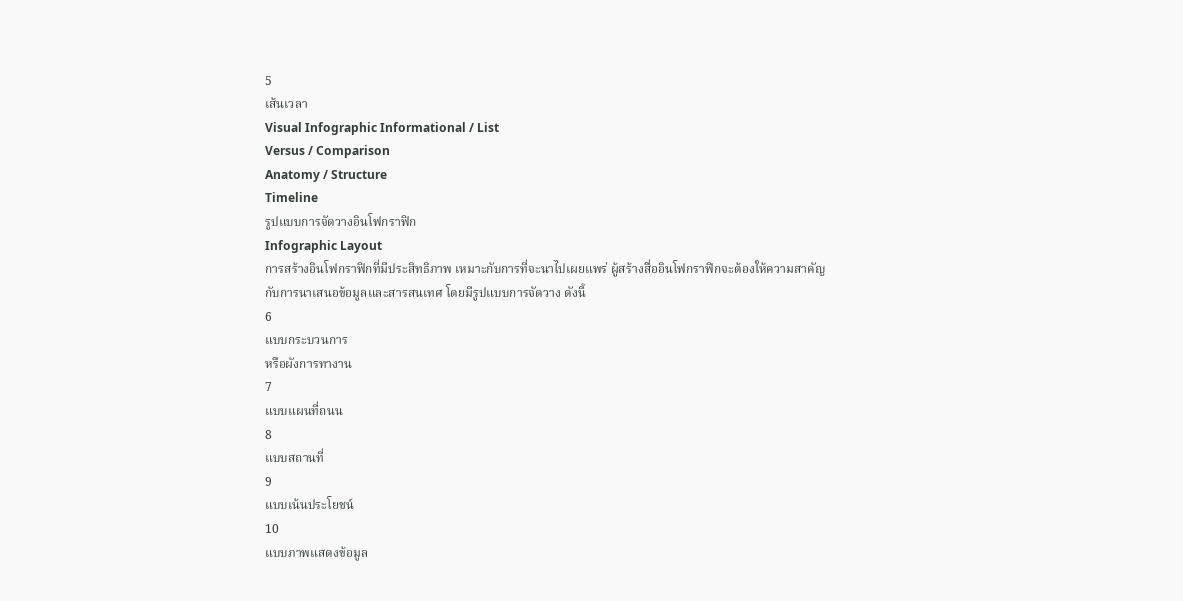5
เส้นเวลา
Visual Infographic Informational / List
Versus / Comparison
Anatomy / Structure
Timeline
รูปแบบการจัดวางอินโฟกราฟิก
Infographic Layout
การสร้างอินโฟกราฟิกที่มีประสิทธิภาพ เหมาะกับการที่จะนาไปเผยแพร่ ผู้สร้างสื่ออินโฟกราฟิกจะต้องให้ความสาคัญ
กับการนาเสนอข้อมูลและสารสนเทศ โดยมีรูปแบบการจัดวาง ดังนี้
6
แบบกระบวนการ
หรือผังการทางาน
7
แบบแผนที่ถนน
8
แบบสถานที่
9
แบบเน้นประโยชน์
10
แบบภาพแสดงข้อมูล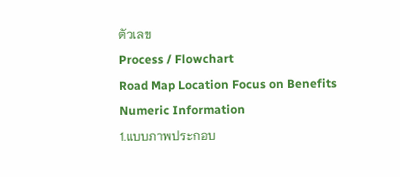ตัวเลข
Process / Flowchart
Road Map Location Focus on Benefits
Numeric Information
1.แบบภาพประกอบ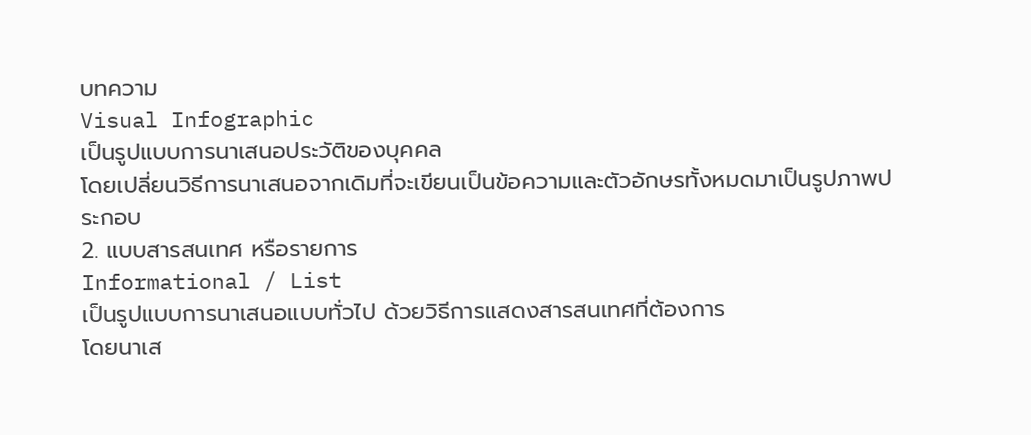บทความ
Visual Infographic
เป็นรูปแบบการนาเสนอประวัติของบุคคล
โดยเปลี่ยนวิธีการนาเสนอจากเดิมที่จะเขียนเป็นข้อความและตัวอักษรทั้งหมดมาเป็นรูปภาพประกอบ
2. แบบสารสนเทศ หรือรายการ
Informational / List
เป็นรูปแบบการนาเสนอแบบทั่วไป ด้วยวิธีการแสดงสารสนเทศที่ต้องการ
โดยนาเส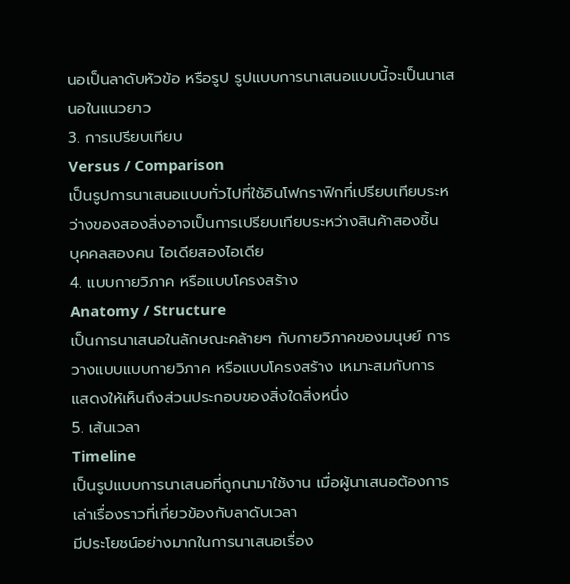นอเป็นลาดับหัวข้อ หรือรูป รูปแบบการนาเสนอแบบนี้จะเป็นนาเสนอในแนวยาว
3. การเปรียบเทียบ
Versus / Comparison
เป็นรูปการนาเสนอแบบทั่วไปที่ใช้อินโฟกราฟิกที่เปรียบเทียบระหว่างของสองสิ่งอาจเป็นการเปรียบเทียบระหว่างสินค้าสองชิ้น
บุคคลสองคน ไอเดียสองไอเดีย
4. แบบกายวิภาค หรือแบบโครงสร้าง
Anatomy / Structure
เป็นการนาเสนอในลักษณะคล้ายๆ กับกายวิภาคของมนุษย์ การวางแบบแบบกายวิภาค หรือแบบโครงสร้าง เหมาะสมกับการ
แสดงให้เห็นถึงส่วนประกอบของสิ่งใดสิ่งหนึ่ง
5. เส้นเวลา
Timeline
เป็นรูปแบบการนาเสนอที่ถูกนามาใช้งาน เมื่อผู้นาเสนอต้องการเล่าเรื่องราวที่เกี่ยวข้องกับลาดับเวลา
มีประโยชน์อย่างมากในการนาเสนอเรื่อง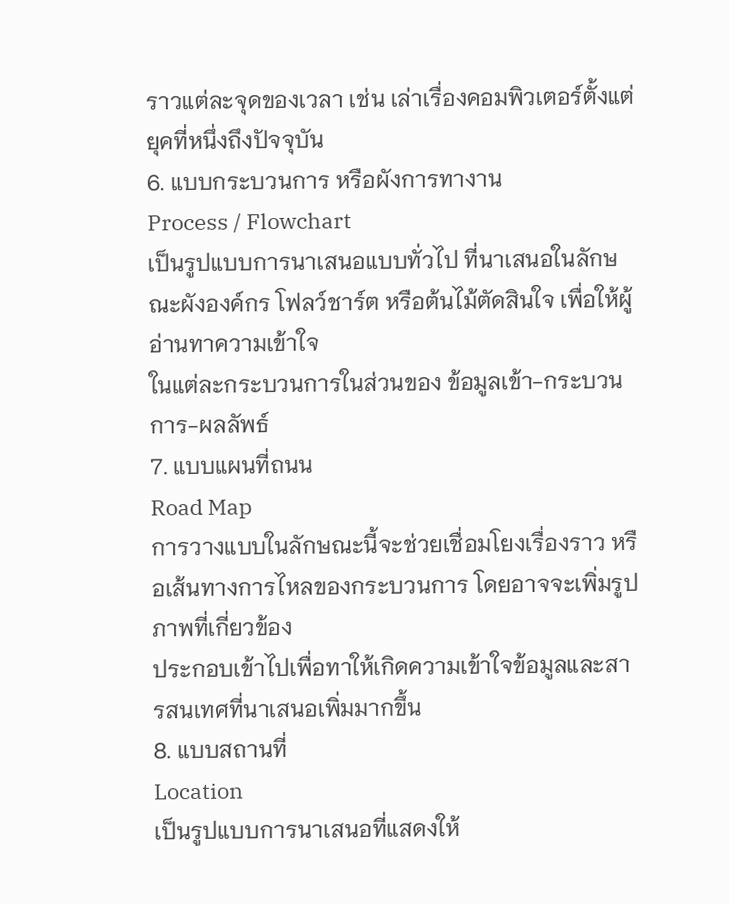ราวแต่ละจุดของเวลา เช่น เล่าเรื่องคอมพิวเตอร์ตั้งแต่ยุคที่หนึ่งถึงปัจจุบัน
6. แบบกระบวนการ หรือผังการทางาน
Process / Flowchart
เป็นรูปแบบการนาเสนอแบบทั่วไป ที่นาเสนอในลักษณะผังองค์กร โฟลว์ชาร์ต หรือต้นไม้ตัดสินใจ เพื่อให้ผู้อ่านทาความเข้าใจ
ในแต่ละกระบวนการในส่วนของ ข้อมูลเข้า-กระบวนการ-ผลลัพธ์
7. แบบแผนที่ถนน
Road Map
การวางแบบในลักษณะนี้จะช่วยเชื่อมโยงเรื่องราว หรือเส้นทางการไหลของกระบวนการ โดยอาจจะเพิ่มรูปภาพที่เกี่ยวข้อง
ประกอบเข้าไปเพื่อทาให้เกิดความเข้าใจข้อมูลและสารสนเทศที่นาเสนอเพิ่มมากขึ้น
8. แบบสถานที่
Location
เป็นรูปแบบการนาเสนอที่แสดงให้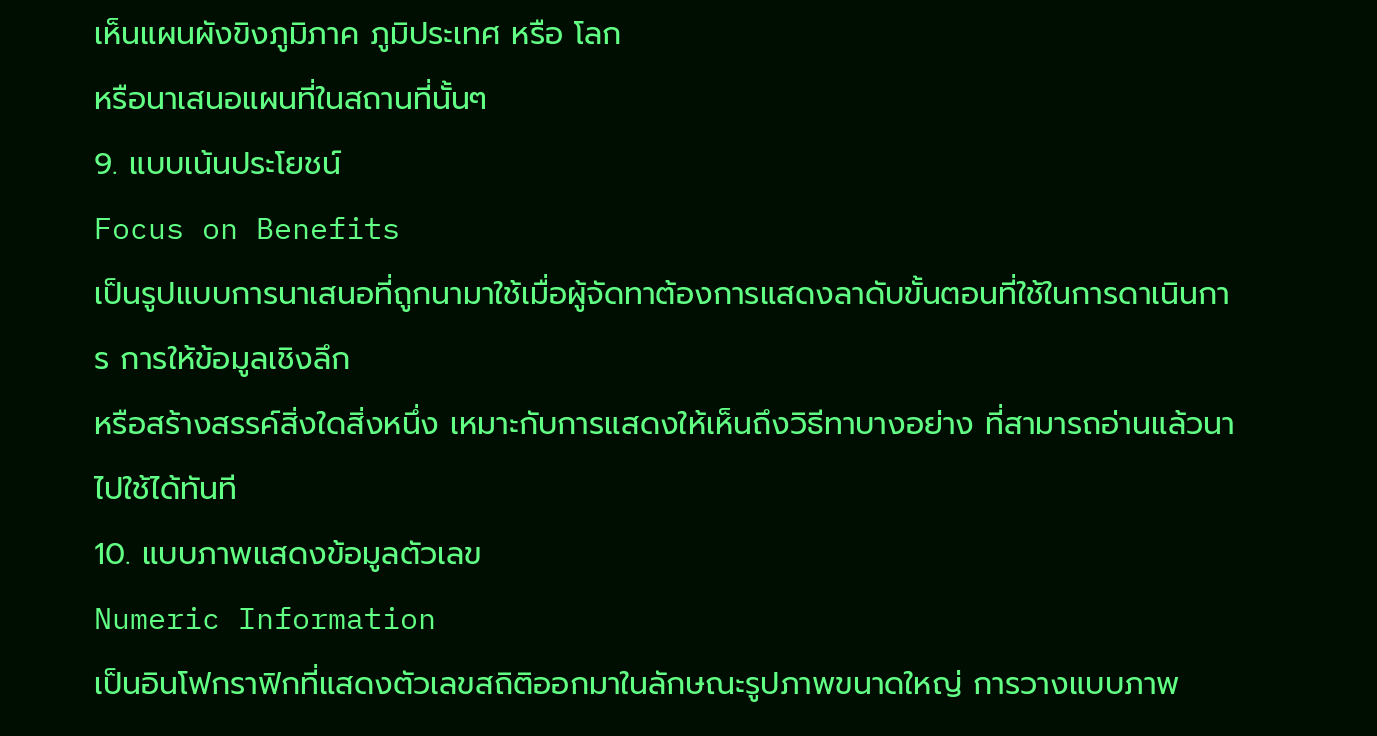เห็นแผนผังขิงภูมิภาค ภูมิประเทศ หรือ โลก
หรือนาเสนอแผนที่ในสถานที่นั้นๆ
9. แบบเน้นประโยชน์
Focus on Benefits
เป็นรูปแบบการนาเสนอที่ถูกนามาใช้เมื่อผู้จัดทาต้องการแสดงลาดับขั้นตอนที่ใช้ในการดาเนินการ การให้ข้อมูลเชิงลึก
หรือสร้างสรรค์สิ่งใดสิ่งหนึ่ง เหมาะกับการแสดงให้เห็นถึงวิธีทาบางอย่าง ที่สามารถอ่านแล้วนาไปใช้ได้ทันที
10. แบบภาพแสดงข้อมูลตัวเลข
Numeric Information
เป็นอินโฟกราฟิกที่แสดงตัวเลขสถิติออกมาในลักษณะรูปภาพขนาดใหญ่ การวางแบบภาพ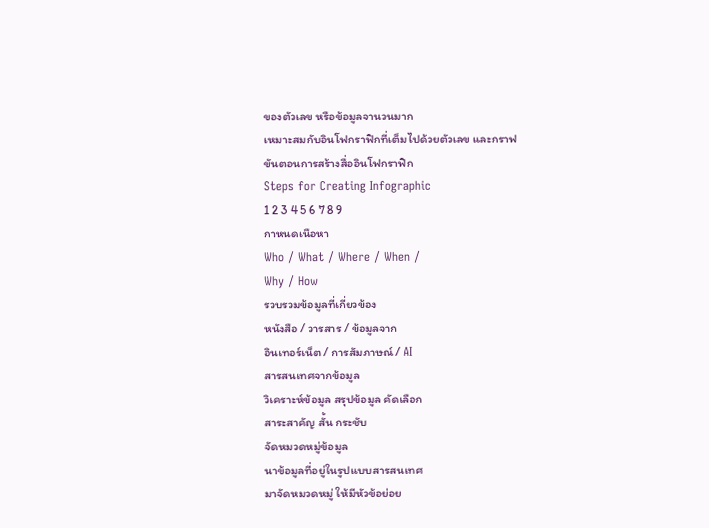ของตัวเลข หรือข้อมูลจานวนมาก
เหมาะสมกับอินโฟกราฟิกที่เต็มไปด้วยตัวเลข และกราฟ
ขันตอนการสร้างสื่ออินโฟกราฟิก
Steps for Creating Infographic
1 2 3 4 5 6 7 8 9
กาหนดเนือหา
Who / What / Where / When /
Why / How
รวบรวมข้อมูลที่เกี่ยวข้อง
หนังสือ / วารสาร / ข้อมูลจาก
อินเทอร์เน็ต / การสัมภาษณ์ / AI
สารสนเทศจากข้อมูล
วิเคราะห์ข้อมูล สรุปข้อมูล คัดเลือก
สาระสาคัญ สั้น กระชับ
จัดหมวดหมู่ข้อมูล
นาข้อมูลที่อยู่ในรูปแบบสารสนเทศ
มาจัดหมวดหมู่ ให้มีหัวข้อย่อย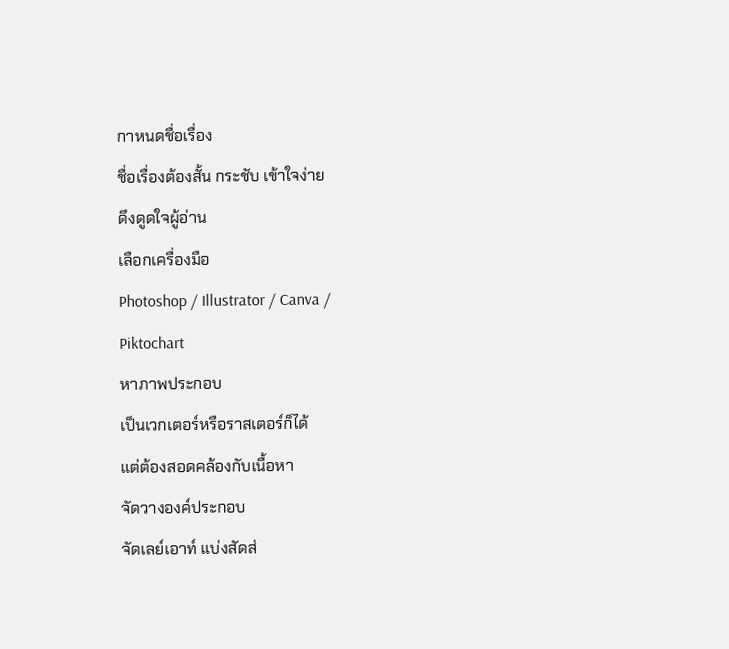กาหนดชื่อเรื่อง
ชื่อเรื่องต้องสั้น กระชับ เข้าใจง่าย
ดึงดูดใจผู้อ่าน
เลือกเครื่องมือ
Photoshop / Illustrator / Canva /
Piktochart
หาภาพประกอบ
เป็นเวกเตอร์หรือราสเตอร์ก็ได้
แต่ต้องสอดคล้องกับเนื้อหา
จัดวางองค์ประกอบ
จัดเลย์เอาท์ แบ่งสัดส่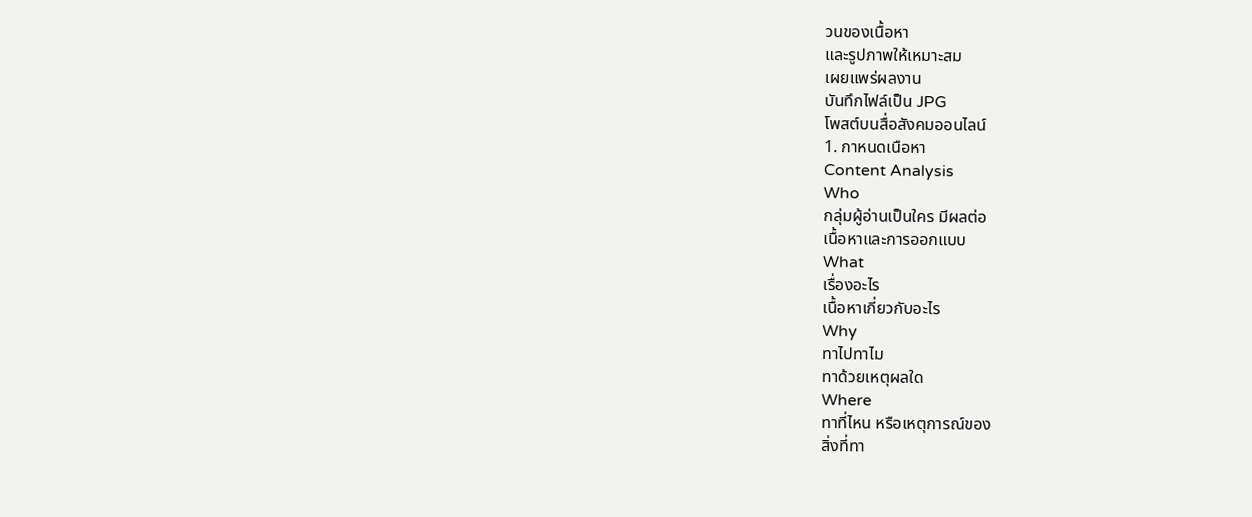วนของเนื้อหา
และรูปภาพให้เหมาะสม
เผยแพร่ผลงาน
บันทึกไฟล์เป็น JPG
โพสต์บนสื่อสังคมออนไลน์
1. กาหนดเนือหา
Content Analysis
Who
กลุ่มผู้อ่านเป็นใคร มีผลต่อ
เนื้อหาและการออกแบบ
What
เรื่องอะไร
เนื้อหาเกี่ยวกับอะไร
Why
ทาไปทาไม
ทาด้วยเหตุผลใด
Where
ทาที่ไหน หรือเหตุการณ์ของ
สิ่งที่ทา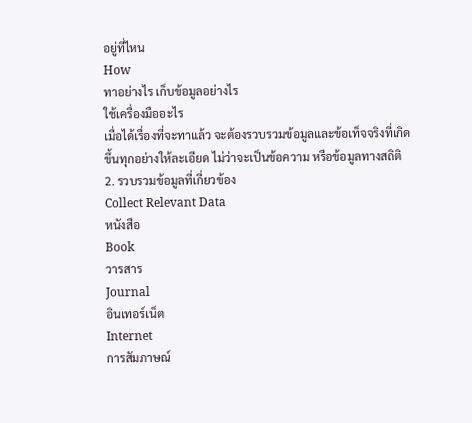อยู่ที่ไหน
How
ทาอย่างไร เก็บข้อมูลอย่างไร
ใช้เครื่องมืออะไร
เมื่อได้เรื่องที่จะทาแล้ว จะต้องรวบรวมข้อมูลและข้อเท็จจริงที่เกิดขึ้นทุกอย่างให้ละเอียด ไม่ว่าจะเป็นข้อความ หรือข้อมูลทางสถิติ
2. รวบรวมข้อมูลที่เกี่ยวข้อง
Collect Relevant Data
หนังสือ
Book
วารสาร
Journal
อินเทอร์เน็ต
Internet
การสัมภาษณ์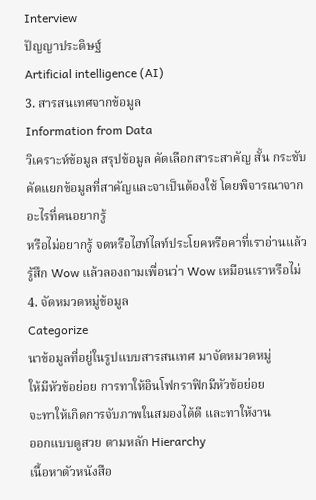Interview
ปัญญาประดิษฐ์
Artificial intelligence (AI)
3. สารสนเทศจากข้อมูล
Information from Data
วิเคราะห์ข้อมูล สรุปข้อมูล คัดเลือกสาระสาคัญ สั้น กระชับ คัดแยกข้อมูลที่สาคัญและจาเป็นต้องใช้ โดยพิจารณาจาก อะไรที่คนอยากรู้
หรือไม่อยากรู้ จดหรือไฮท์ไลท์ประโยคหรือคาที่เราอ่านแล้วรู้สึก Wow แล้วลองถามเพื่อนว่า Wow เหมือนเราหรือไม่
4. จัดหมวดหมู่ข้อมูล
Categorize
นาข้อมูลที่อยู่ในรูปแบบสารสนเทศ มาจัดหมวดหมู่
ให้มีหัวข้อย่อย การทาให้อินโฟกราฟิกมีหัวข้อย่อย
จะทาให้เกิดการจับภาพในสมองได้ดี และทาให้งาน
ออกแบบดูสวย ตามหลัก Hierarchy
เนื้อหาตัวหนังสือ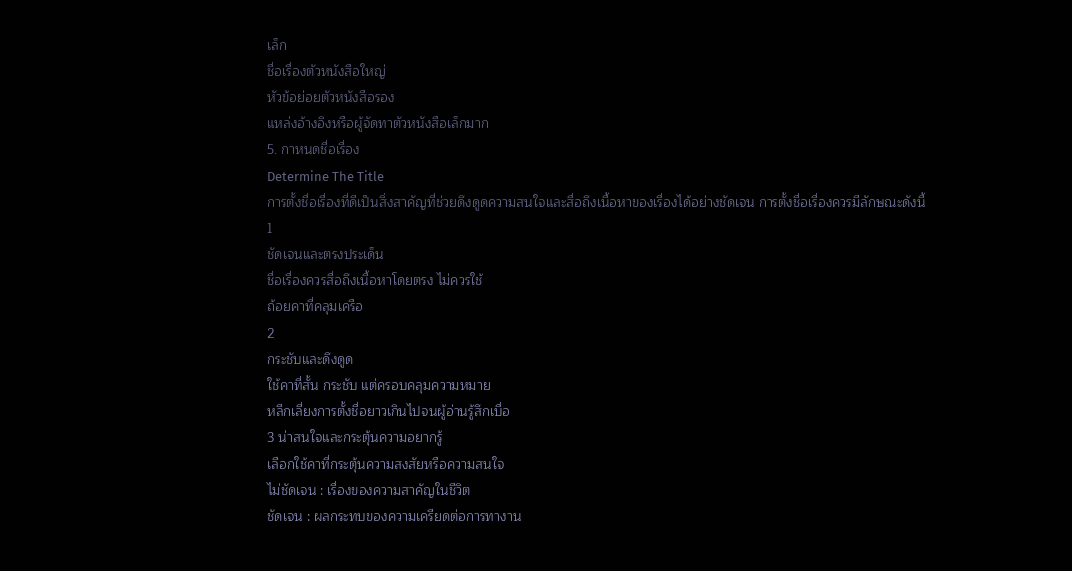เล็ก
ชื่อเรื่องตัวหนังสือใหญ่
หัวข้อย่อยตัวหนังสือรอง
แหล่งอ้างอิงหรือผู้จัดทาตัวหนังสือเล็กมาก
5. กาหนดชื่อเรื่อง
Determine The Title
การตั้งชื่อเรื่องที่ดีเป็นสิ่งสาคัญที่ช่วยดึงดูดความสนใจและสื่อถึงเนื้อหาของเรื่องได้อย่างชัดเจน การตั้งชื่อเรื่องควรมีลักษณะดังนี้
1
ชัดเจนและตรงประเด็น
ชื่อเรื่องควรสื่อถึงเนื้อหาโดยตรง ไม่ควรใช้
ถ้อยคาที่คลุมเครือ
2
กระชับและดึงดูด
ใช้คาที่สั้น กระชับ แต่ครอบคลุมความหมาย
หลีกเลี่ยงการตั้งชื่อยาวเกินไปจนผู้อ่านรู้สึกเบื่อ
3 น่าสนใจและกระตุ้นความอยากรู้
เลือกใช้คาที่กระตุ้นความสงสัยหรือความสนใจ
ไม่ชัดเจน : เรื่องของความสาคัญในชีวิต
ชัดเจน : ผลกระทบของความเครียดต่อการทางาน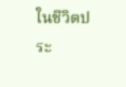ในชีวิตประ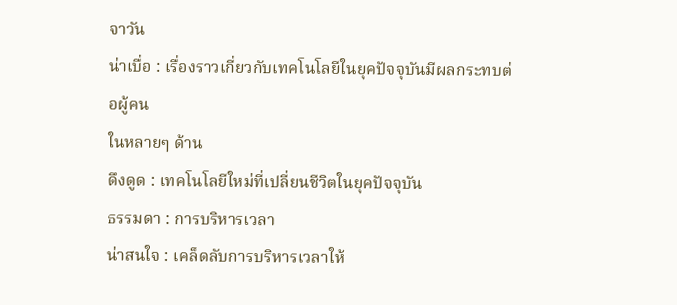จาวัน
น่าเบื่อ : เรื่องราวเกี่ยวกับเทคโนโลยีในยุคปัจจุบันมีผลกระทบต่อผู้คน
ในหลายๆ ด้าน
ดึงดูด : เทคโนโลยีใหม่ที่เปลี่ยนชีวิตในยุคปัจจุบัน
ธรรมดา : การบริหารเวลา
น่าสนใจ : เคล็ดลับการบริหารเวลาให้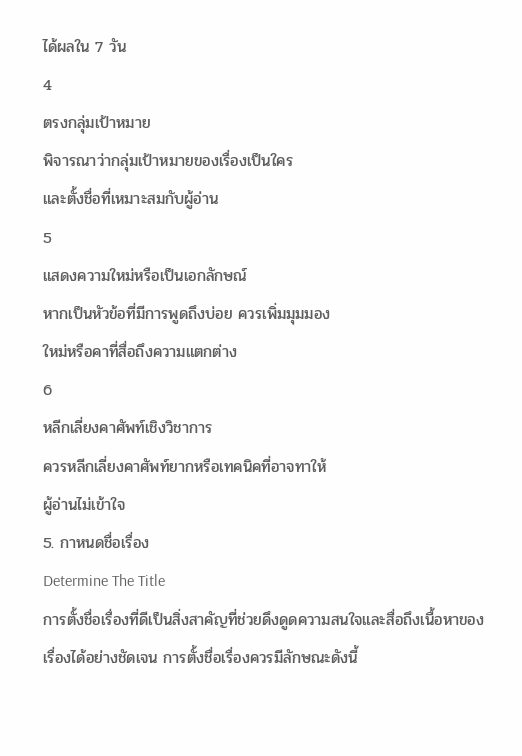ได้ผลใน 7 วัน
4
ตรงกลุ่มเป้าหมาย
พิจารณาว่ากลุ่มเป้าหมายของเรื่องเป็นใคร
และตั้งชื่อที่เหมาะสมกับผู้อ่าน
5
แสดงความใหม่หรือเป็นเอกลักษณ์
หากเป็นหัวข้อที่มีการพูดถึงบ่อย ควรเพิ่มมุมมอง
ใหม่หรือคาที่สื่อถึงความแตกต่าง
6
หลีกเลี่ยงคาศัพท์เชิงวิชาการ
ควรหลีกเลี่ยงคาศัพท์ยากหรือเทคนิคที่อาจทาให้
ผู้อ่านไม่เข้าใจ
5. กาหนดชื่อเรื่อง
Determine The Title
การตั้งชื่อเรื่องที่ดีเป็นสิ่งสาคัญที่ช่วยดึงดูดความสนใจและสื่อถึงเนื้อหาของเรื่องได้อย่างชัดเจน การตั้งชื่อเรื่องควรมีลักษณะดังนี้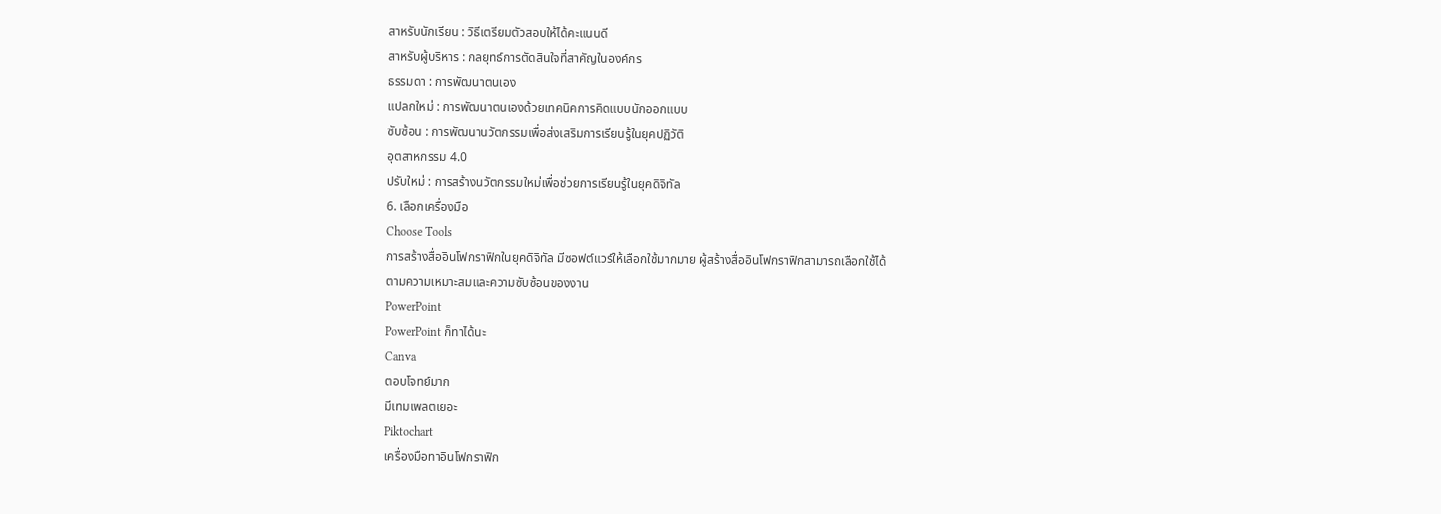สาหรับนักเรียน : วิธีเตรียมตัวสอบให้ได้คะแนนดี
สาหรับผู้บริหาร : กลยุทธ์การตัดสินใจที่สาคัญในองค์กร
ธรรมดา : การพัฒนาตนเอง
แปลกใหม่ : การพัฒนาตนเองด้วยเทคนิคการคิดแบบนักออกแบบ
ซับซ้อน : การพัฒนานวัตกรรมเพื่อส่งเสริมการเรียนรู้ในยุคปฏิวัติ
อุตสาหกรรม 4.0
ปรับใหม่ : การสร้างนวัตกรรมใหม่เพื่อช่วยการเรียนรู้ในยุคดิจิทัล
6. เลือกเครื่องมือ
Choose Tools
การสร้างสื่ออินโฟกราฟิกในยุคดิจิทัล มีซอฟต์แวร์ให้เลือกใช้มากมาย ผู้สร้างสื่ออินโฟกราฟิกสามารถเลือกใช้ได้
ตามความเหมาะสมและความซับซ้อนของงาน
PowerPoint
PowerPoint ก็ทาได้นะ
Canva
ตอบโจทย์มาก
มีเทมเพลตเยอะ
Piktochart
เครื่องมือทาอินโฟกราฟิก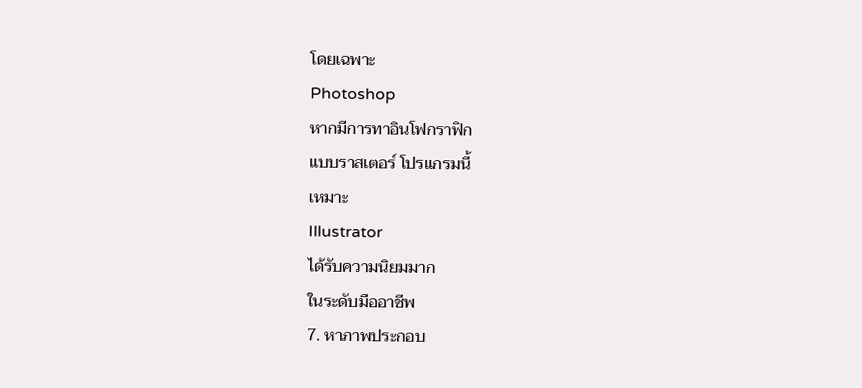โดยเฉพาะ
Photoshop
หากมีการทาอินโฟกราฟิก
แบบราสเตอร์ โปรแกรมนี้
เหมาะ
Illustrator
ได้รับความนิยมมาก
ในระดับมืออาชีพ
7. หาภาพประกอบ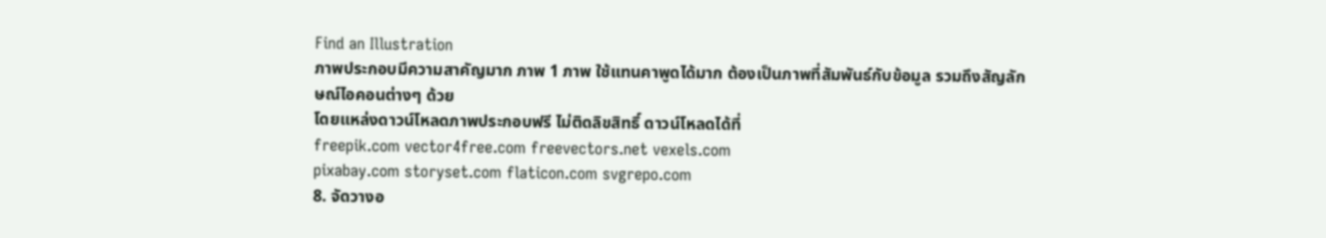Find an Illustration
ภาพประกอบมีความสาคัญมาก ภาพ 1 ภาพ ใช้แทนคาพูดได้มาก ต้องเป็นภาพที่สัมพันธ์กับข้อมูล รวมถึงสัญลักษณ์ไอคอนต่างๆ ด้วย
โดยแหล่งดาวน์โหลดภาพประกอบฟรี ไม่ติดลิขสิทธิ์ ดาวน์โหลดได้ที่
freepik.com vector4free.com freevectors.net vexels.com
pixabay.com storyset.com flaticon.com svgrepo.com
8. จัดวางอ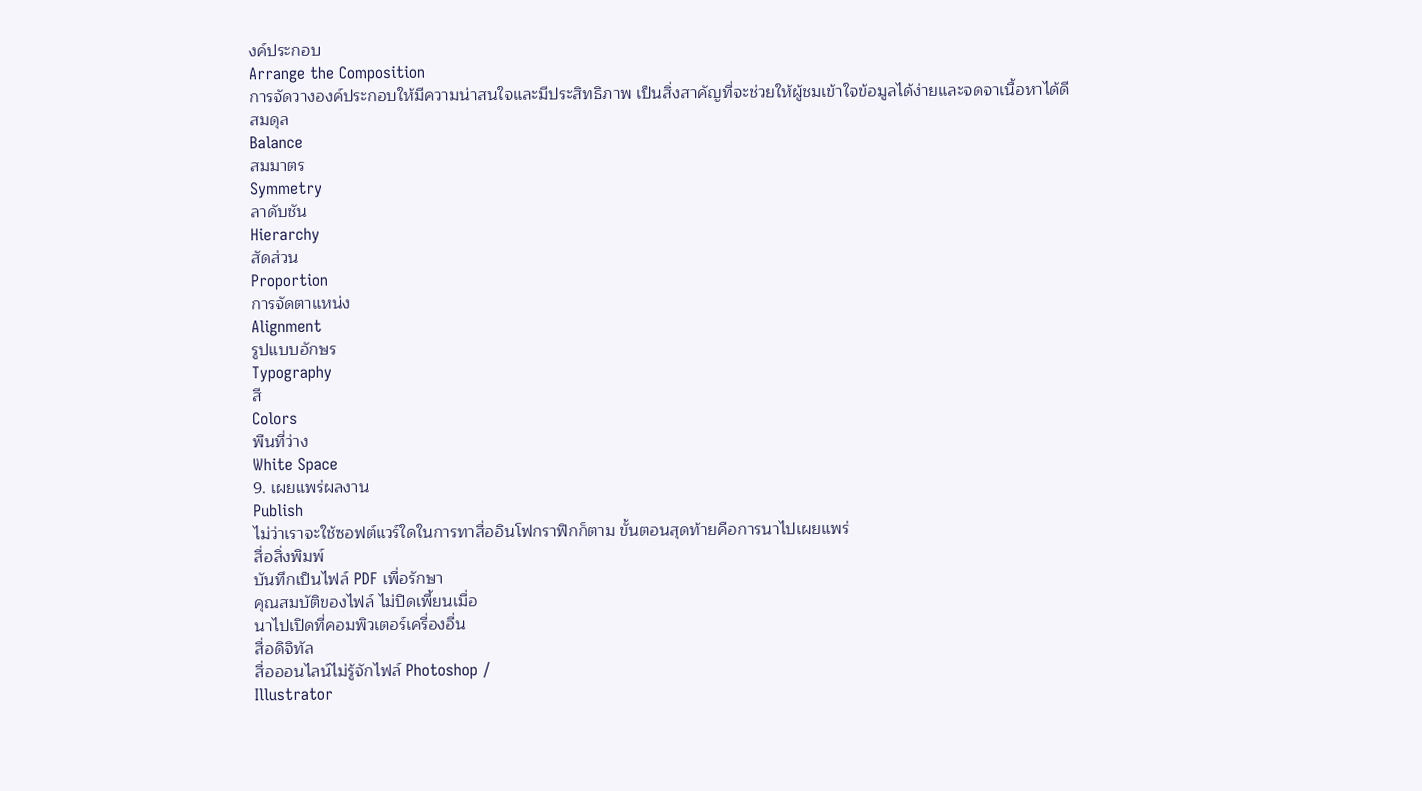งค์ประกอบ
Arrange the Composition
การจัดวางองค์ประกอบให้มีความน่าสนใจและมีประสิทธิภาพ เป็นสิ่งสาคัญที่จะช่วยให้ผู้ชมเข้าใจข้อมูลได้ง่ายและจดจาเนื้อหาได้ดี
สมดุล
Balance
สมมาตร
Symmetry
ลาดับชัน
Hierarchy
สัดส่วน
Proportion
การจัดตาแหน่ง
Alignment
รูปแบบอักษร
Typography
สี
Colors
พืนที่ว่าง
White Space
9. เผยแพร่ผลงาน
Publish
ไม่ว่าเราจะใช้ซอฟต์แวร์ใดในการทาสื่ออินโฟกราฟิกก็ตาม ขั้นตอนสุดท้ายคือการนาไปเผยแพร่
สื่อสิ่งพิมพ์
บันทึกเป็นไฟล์ PDF เพื่อรักษา
คุณสมบัติของไฟล์ ไม่ปิดเพี้ยนเมื่อ
นาไปเปิดที่คอมพิวเตอร์เครื่องอื่น
สื่อดิจิทัล
สื่อออนไลน์ไม่รู้จักไฟล์ Photoshop /
Illustrator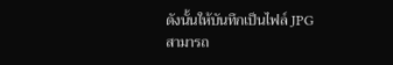ดังนั้นให้บันทึกเป็นไฟล์ JPG
สามารถ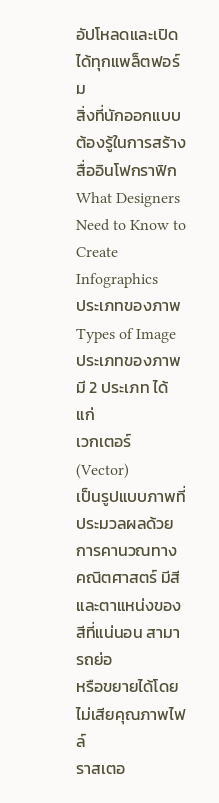อัปโหลดและเปิดได้ทุกแพล็ตฟอร์ม
สิ่งที่นักออกแบบต้องรู้ในการสร้างสื่ออินโฟกราฟิก
What Designers Need to Know to Create Infographics
ประเภทของภาพ
Types of Image
ประเภทของภาพมี 2 ประเภท ได้แก่
เวกเตอร์ (Vector)
เป็นรูปแบบภาพที่ประมวลผลด้วยการคานวณทาง
คณิตศาสตร์ มีสีและตาแหน่งของสีที่แน่นอน สามารถย่อ
หรือขยายได้โดยไม่เสียคุณภาพไฟล์
ราสเตอ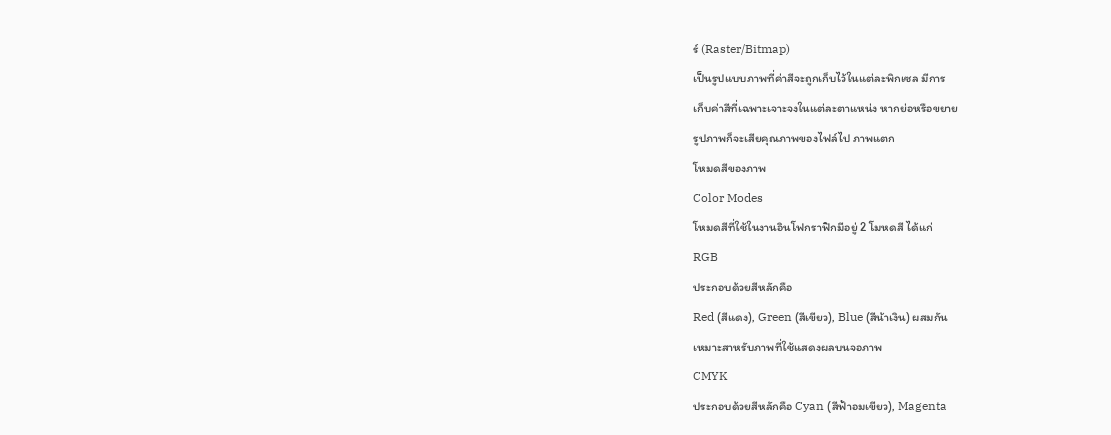ร์ (Raster/Bitmap)
เป็นรูปแบบภาพที่ค่าสีจะถูกเก็บไว้ในแต่ละพิกเซล มีการ
เก็บค่าสีที่เฉพาะเจาะจงในแต่ละตาแหน่ง หากย่อหรือขยาย
รูปภาพก็จะเสียคุณภาพของไฟล์ไป ภาพแตก
โหมดสีของภาพ
Color Modes
โหมดสีที่ใช้ในงานอินโฟกราฟิกมีอยู่ 2 โมหดสี ได้แก่
RGB
ประกอบด้วยสีหลักคือ
Red (สีแดง), Green (สีเขียว), Blue (สีน้าเงิน) ผสมกัน
เหมาะสาหรับภาพที่ใช้แสดงผลบนจอภาพ
CMYK
ประกอบด้วยสีหลักคือ Cyan (สีฟ้าอมเขียว), Magenta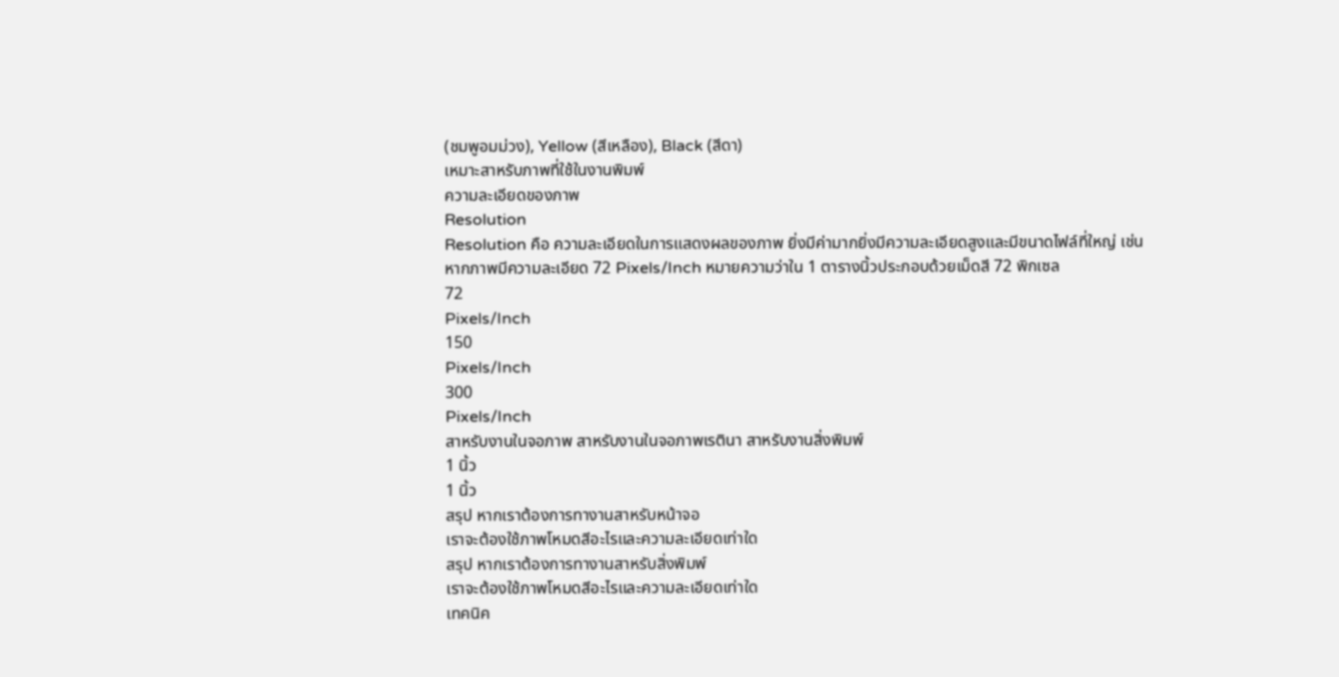(ชมพูอมม่วง), Yellow (สีเหลือง), Black (สีดา)
เหมาะสาหรับภาพที่ใช้ในงานพิมพ์
ความละเอียดของภาพ
Resolution
Resolution คือ ความละเอียดในการแสดงผลของภาพ ยิ่งมีค่ามากยิ่งมีความละเอียดสูงและมีขนาดไฟล์ที่ใหญ่ เช่น
หากภาพมีความละเอียด 72 Pixels/Inch หมายความว่าใน 1 ตารางนิ้วประกอบด้วยเม็ดสี 72 พิกเซล
72
Pixels/Inch
150
Pixels/Inch
300
Pixels/Inch
สาหรับงานในจอภาพ สาหรับงานในจอภาพเรตินา สาหรับงานสิ่งพิมพ์
1 นิ้ว
1 นิ้ว
สรุป หากเราต้องการทางานสาหรับหน้าจอ
เราจะต้องใช้ภาพโหมดสีอะไรและความละเอียดเท่าใด
สรุป หากเราต้องการทางานสาหรับสิ่งพิมพ์
เราจะต้องใช้ภาพโหมดสีอะไรและความละเอียดเท่าใด
เทคนิค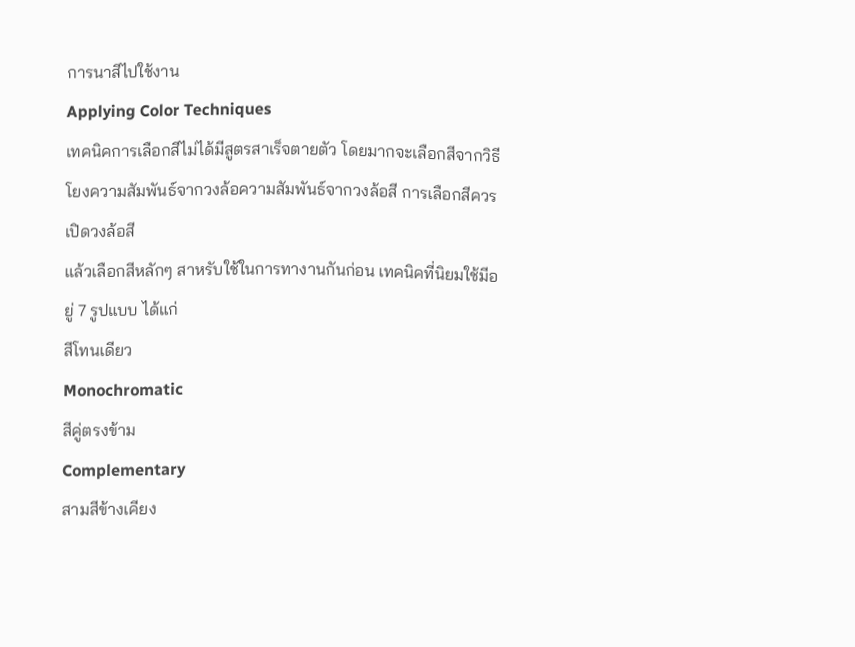การนาสีไปใช้งาน
Applying Color Techniques
เทคนิคการเลือกสีไม่ได้มีสูตรสาเร็จตายตัว โดยมากจะเลือกสีจากวิธีโยงความสัมพันธ์จากวงล้อความสัมพันธ์จากวงล้อสี การเลือกสีควรเปิดวงล้อสี
แล้วเลือกสีหลักๆ สาหรับใช้ในการทางานกันก่อน เทคนิคที่นิยมใช้มีอยู่ 7 รูปแบบ ได้แก่
สีโทนเดียว
Monochromatic
สีคู่ตรงข้าม
Complementary
สามสีข้างเคียง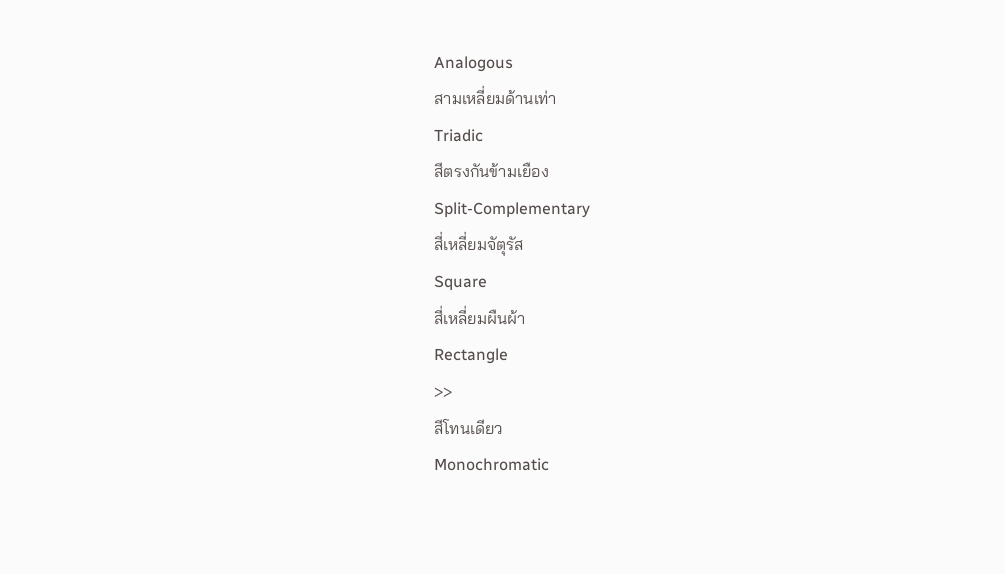Analogous
สามเหลี่ยมด้านเท่า
Triadic
สีตรงกันข้ามเยือง
Split-Complementary
สี่เหลี่ยมจัตุรัส
Square
สี่เหลี่ยมผืนผ้า
Rectangle
>>
สีโทนเดียว
Monochromatic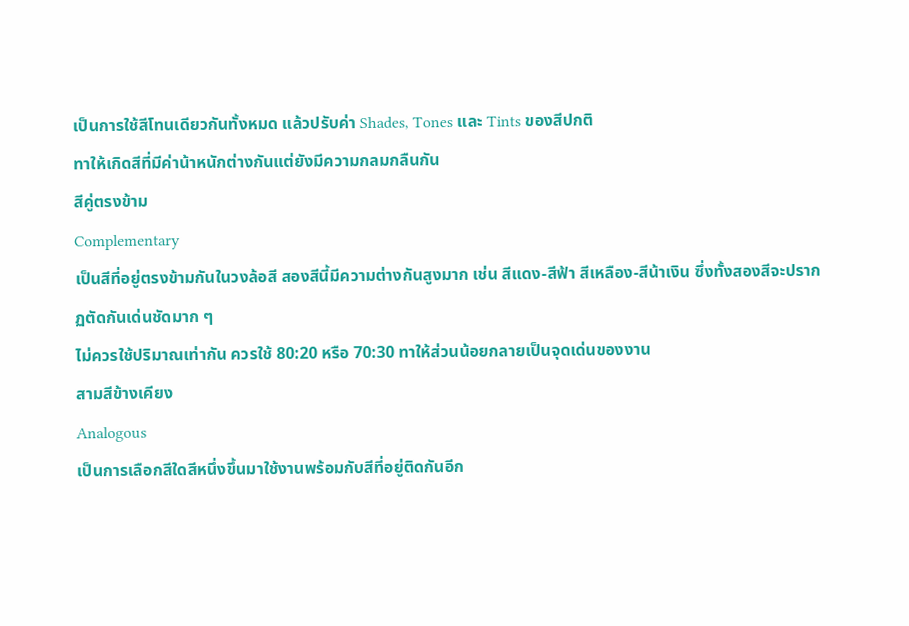เป็นการใช้สีโทนเดียวกันทั้งหมด แล้วปรับค่า Shades, Tones และ Tints ของสีปกติ
ทาให้เกิดสีที่มีค่าน้าหนักต่างกันแต่ยังมีความกลมกลืนกัน
สีคู่ตรงข้าม
Complementary
เป็นสีที่อยู่ตรงข้ามกันในวงล้อสี สองสีนี้มีความต่างกันสูงมาก เช่น สีแดง-สีฟ้า สีเหลือง-สีน้าเงิน ซึ่งทั้งสองสีจะปรากฏตัดกันเด่นชัดมาก ๆ
ไม่ควรใช้ปริมาณเท่ากัน ควรใช้ 80:20 หรือ 70:30 ทาให้ส่วนน้อยกลายเป็นจุดเด่นของงาน
สามสีข้างเคียง
Analogous
เป็นการเลือกสีใดสีหนึ่งขึ้นมาใช้งานพร้อมกับสีที่อยู่ติดกันอีก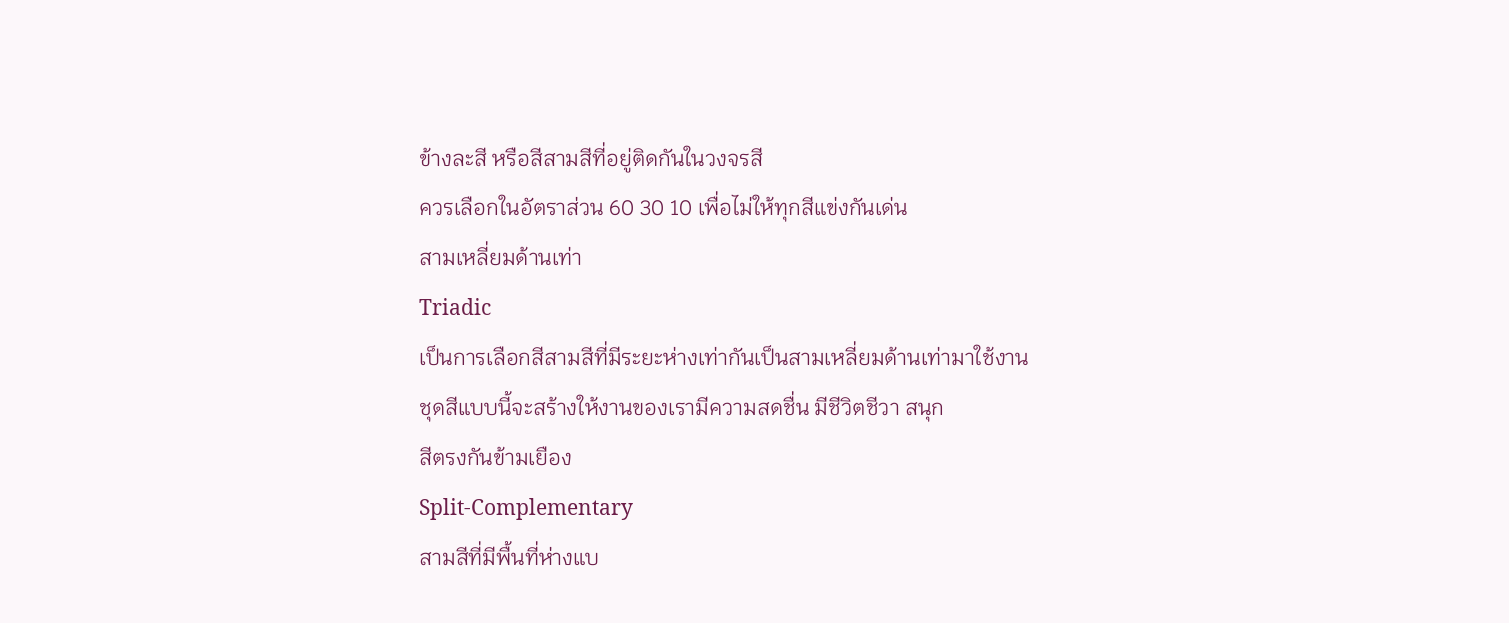ข้างละสี หรือสีสามสีที่อยู่ติดกันในวงจรสี
ควรเลือกในอัตราส่วน 60 30 10 เพื่อไม่ให้ทุกสีแข่งกันเด่น
สามเหลี่ยมด้านเท่า
Triadic
เป็นการเลือกสีสามสีที่มีระยะห่างเท่ากันเป็นสามเหลี่ยมด้านเท่ามาใช้งาน
ชุดสีแบบนี้จะสร้างให้งานของเรามีความสดชื่น มีชีวิตชีวา สนุก
สีตรงกันข้ามเยือง
Split-Complementary
สามสีที่มีพื้นที่ห่างแบ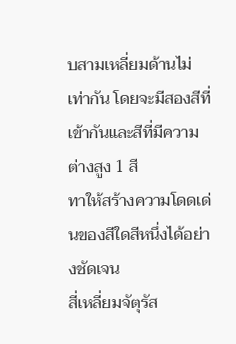บสามเหลี่ยมด้านไม่เท่ากัน โดยจะมีสองสีที่เข้ากันและสีที่มีความต่างสูง 1 สี
ทาให้สร้างความโดดเด่นของสีใดสีหนึ่งได้อย่างชัดเจน
สี่เหลี่ยมจัตุรัส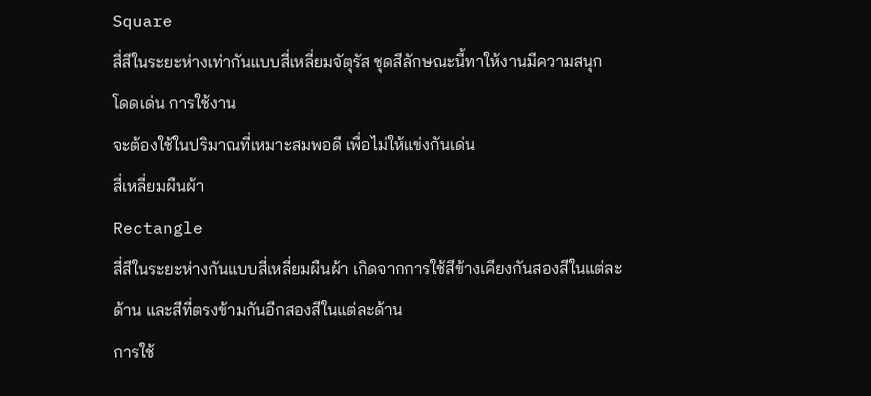Square
สี่สีในระยะห่างเท่ากันแบบสี่เหลี่ยมจัตุรัส ชุดสีลักษณะนี้ทาให้งานมีความสนุก โดดเด่น การใช้งาน
จะต้องใช้ในปริมาณที่เหมาะสมพอดี เพื่อไม่ให้แข่งกันเด่น
สี่เหลี่ยมผืนผ้า
Rectangle
สี่สีในระยะห่างกันแบบสี่เหลี่ยมผืนผ้า เกิดจากการใช้สีข้างเคียงกันสองสีในแต่ละด้าน และสีที่ตรงข้ามกันอีกสองสีในแต่ละด้าน
การใช้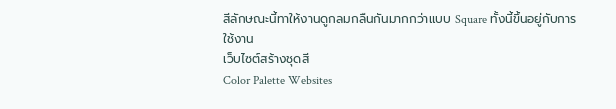สีลักษณะนี้ทาให้งานดูกลมกลืนกันมากกว่าแบบ Square ทั้งนี้ขึ้นอยู่กับการใช้งาน
เว็บไซต์สร้างชุดสี
Color Palette Websites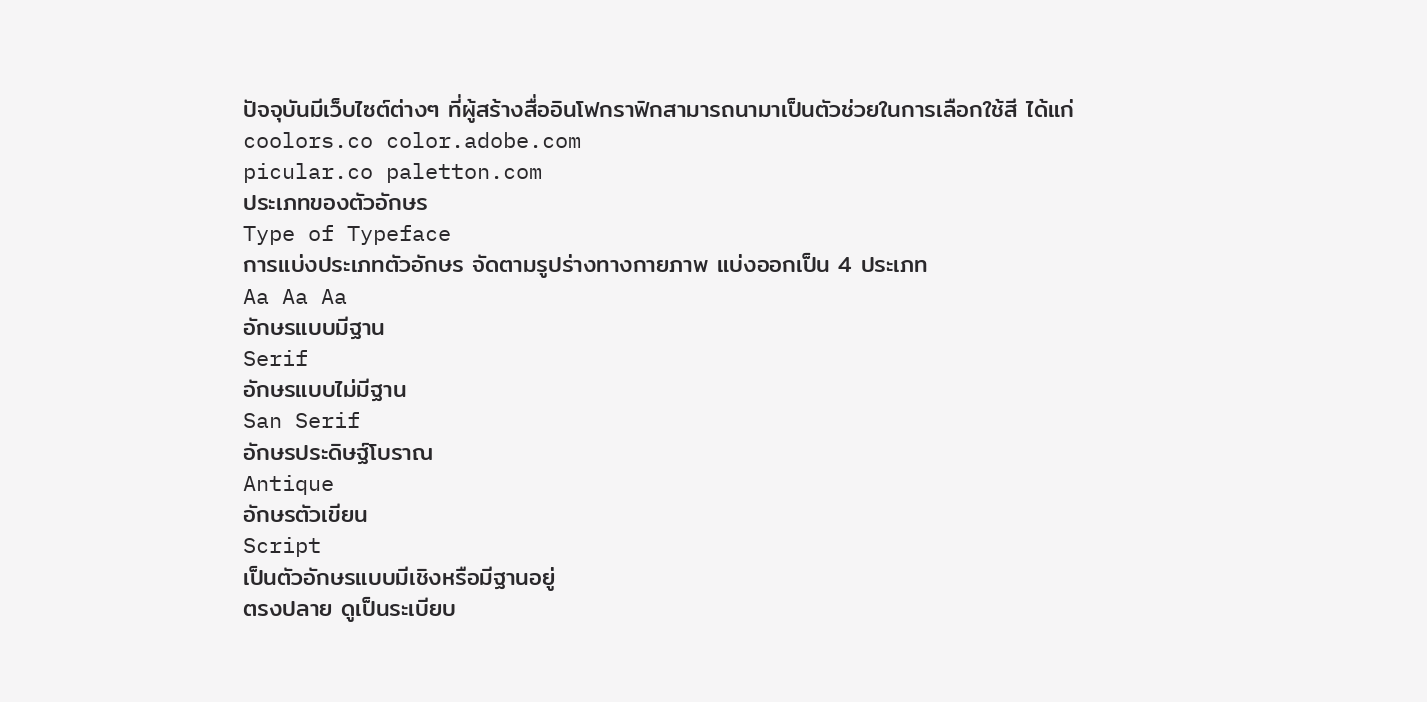ปัจจุบันมีเว็บไซต์ต่างๆ ที่ผู้สร้างสื่ออินโฟกราฟิกสามารถนามาเป็นตัวช่วยในการเลือกใช้สี ได้แก่
coolors.co color.adobe.com
picular.co paletton.com
ประเภทของตัวอักษร
Type of Typeface
การแบ่งประเภทตัวอักษร จัดตามรูปร่างทางกายภาพ แบ่งออกเป็น 4 ประเภท
Aa Aa Aa
อักษรแบบมีฐาน
Serif
อักษรแบบไม่มีฐาน
San Serif
อักษรประดิษฐ์โบราณ
Antique
อักษรตัวเขียน
Script
เป็นตัวอักษรแบบมีเชิงหรือมีฐานอยู่
ตรงปลาย ดูเป็นระเบียบ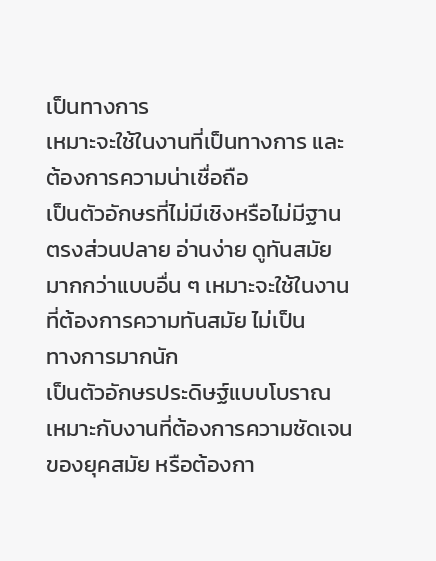เป็นทางการ
เหมาะจะใช้ในงานที่เป็นทางการ และ
ต้องการความน่าเชื่อถือ
เป็นตัวอักษรที่ไม่มีเชิงหรือไม่มีฐาน
ตรงส่วนปลาย อ่านง่าย ดูทันสมัย
มากกว่าแบบอื่น ๆ เหมาะจะใช้ในงาน
ที่ต้องการความทันสมัย ไม่เป็น
ทางการมากนัก
เป็นตัวอักษรประดิษฐ์แบบโบราณ
เหมาะกับงานที่ต้องการความชัดเจน
ของยุคสมัย หรือต้องกา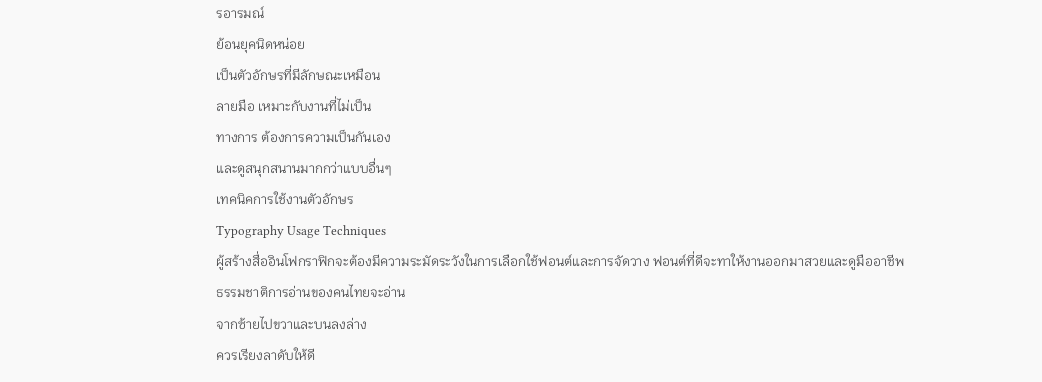รอารมณ์
ย้อนยุคนิดหน่อย
เป็นตัวอักษรที่มีลักษณะเหมือน
ลายมือ เหมาะกับงานที่ไม่เป็น
ทางการ ต้องการความเป็นกันเอง
และดูสนุกสนานมากกว่าแบบอื่นๆ
เทคนิคการใช้งานตัวอักษร
Typography Usage Techniques
ผู้สร้างสื่ออินโฟกราฟิกจะต้องมีความระมัดระวังในการเลือกใช้ฟอนต์และการจัดวาง ฟอนต์ที่ดีจะทาให้งานออกมาสวยและดูมืออาชีพ
ธรรมชาติการอ่านของคนไทยจะอ่าน
จากซ้ายไปขวาและบนลงล่าง
ควรเรียงลาดับให้ดี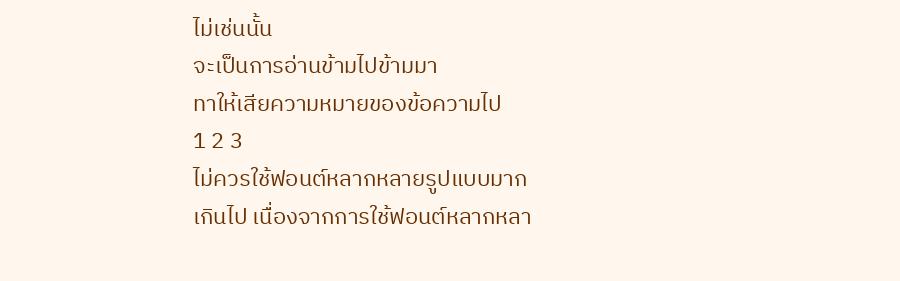ไม่เช่นนั้น
จะเป็นการอ่านข้ามไปข้ามมา
ทาให้เสียความหมายของข้อความไป
1 2 3
ไม่ควรใช้ฟอนต์หลากหลายรูปแบบมาก
เกินไป เนื่องจากการใช้ฟอนต์หลากหลา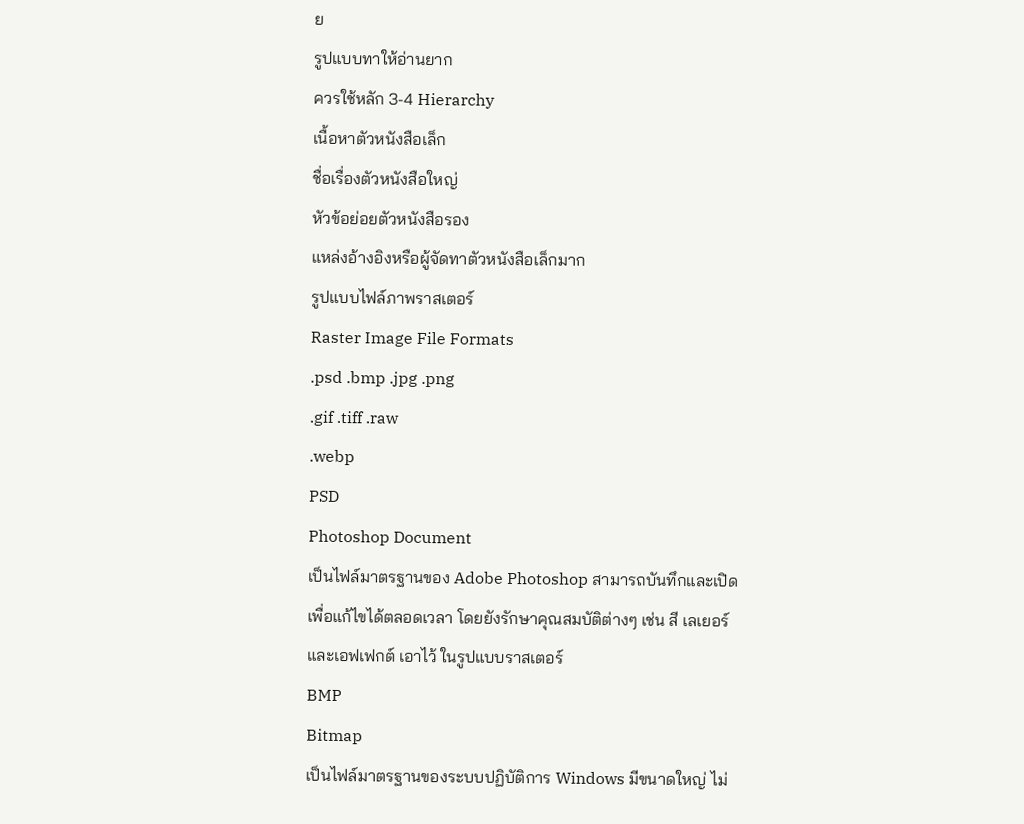ย
รูปแบบทาให้อ่านยาก
ควรใช้หลัก 3-4 Hierarchy
เนื้อหาตัวหนังสือเล็ก
ชื่อเรื่องตัวหนังสือใหญ่
หัวข้อย่อยตัวหนังสือรอง
แหล่งอ้างอิงหรือผู้จัดทาตัวหนังสือเล็กมาก
รูปแบบไฟล์ภาพราสเตอร์
Raster Image File Formats
.psd .bmp .jpg .png
.gif .tiff .raw
.webp
PSD
Photoshop Document
เป็นไฟล์มาตรฐานของ Adobe Photoshop สามารถบันทึกและเปิด
เพื่อแก้ไขได้ตลอดเวลา โดยยังรักษาคุณสมบัติต่างๆ เช่น สี เลเยอร์
และเอฟเฟกต์ เอาไว้ ในรูปแบบราสเตอร์
BMP
Bitmap
เป็นไฟล์มาตรฐานของระบบปฏิบัติการ Windows มีขนาดใหญ่ ไม่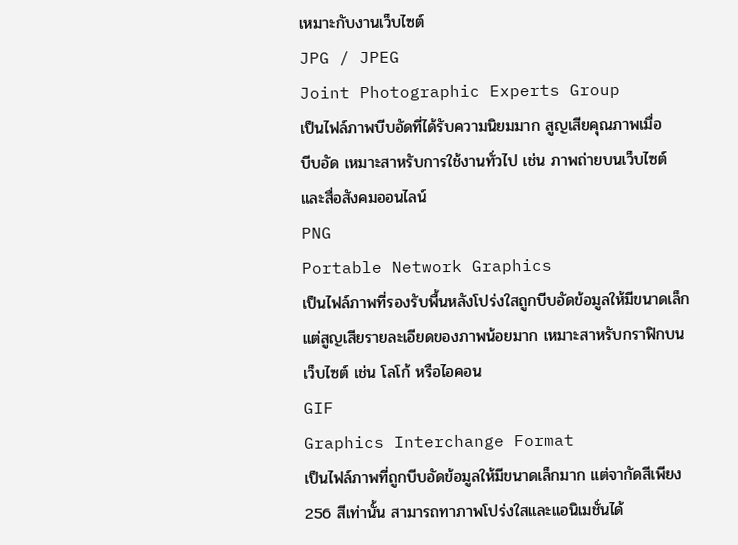เหมาะกับงานเว็บไซต์
JPG / JPEG
Joint Photographic Experts Group
เป็นไฟล์ภาพบีบอัดที่ได้รับความนิยมมาก สูญเสียคุณภาพเมื่อ
บีบอัด เหมาะสาหรับการใช้งานทั่วไป เช่น ภาพถ่ายบนเว็บไซต์
และสื่อสังคมออนไลน์
PNG
Portable Network Graphics
เป็นไฟล์ภาพที่รองรับพื้นหลังโปร่งใสถูกบีบอัดข้อมูลให้มีขนาดเล็ก
แต่สูญเสียรายละเอียดของภาพน้อยมาก เหมาะสาหรับกราฟิกบน
เว็บไซต์ เช่น โลโก้ หรือไอคอน
GIF
Graphics Interchange Format
เป็นไฟล์ภาพที่ถูกบีบอัดข้อมูลให้มีขนาดเล็กมาก แต่จากัดสีเพียง
256 สีเท่านั้น สามารถทาภาพโปร่งใสและแอนิเมชั่นได้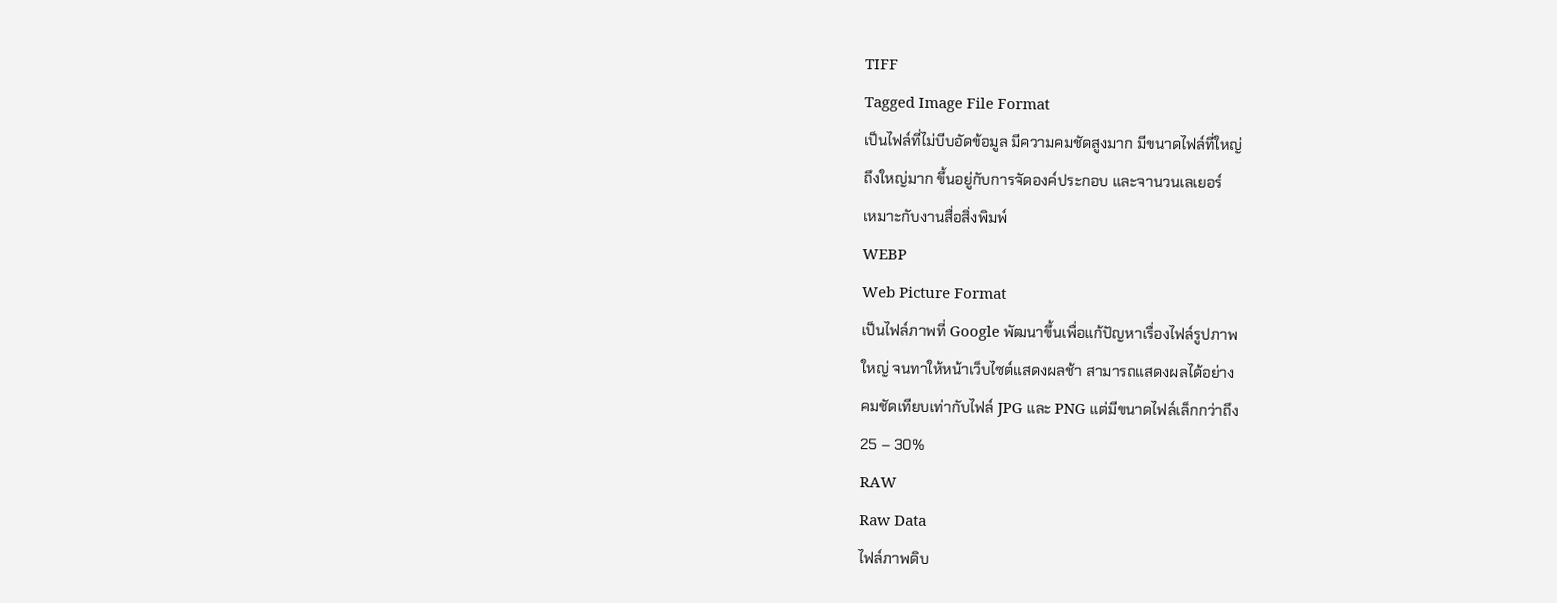TIFF
Tagged Image File Format
เป็นไฟล์ที่ไม่บีบอัดข้อมูล มีความคมชัดสูงมาก มีขนาดไฟล์ที่ใหญ่
ถึงใหญ่มาก ขึ้นอยู่กับการจัดองค์ประกอบ และจานวนเลเยอร์
เหมาะกับงานสื่อสิ่งพิมพ์
WEBP
Web Picture Format
เป็นไฟล์ภาพที่ Google พัฒนาขึ้นเพื่อแก้ปัญหาเรื่องไฟล์รูปภาพ
ใหญ่ จนทาให้หน้าเว็บไซต์แสดงผลช้า สามารถแสดงผลได้อย่าง
คมชัดเทียบเท่ากับไฟล์ JPG และ PNG แต่มีขนาดไฟล์เล็กกว่าถึง
25 – 30%
RAW
Raw Data
ไฟล์ภาพดิบ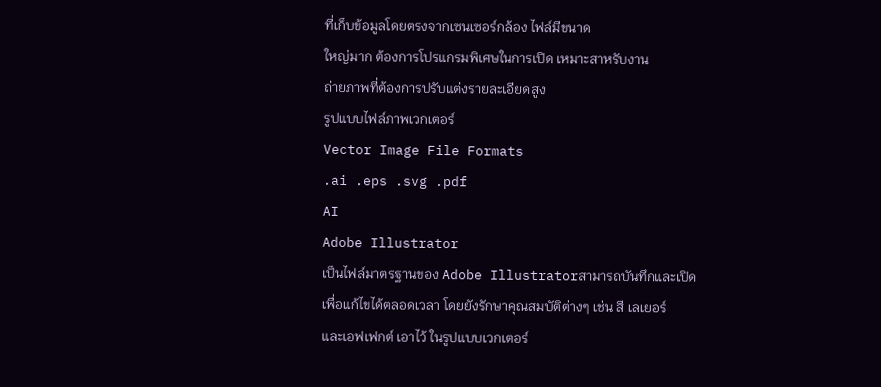ที่เก็บข้อมูลโดยตรงจากเซนเซอร์กล้อง ไฟล์มีขนาด
ใหญ่มาก ต้องการโปรแกรมพิเศษในการเปิด เหมาะสาหรับงาน
ถ่ายภาพที่ต้องการปรับแต่งรายละเอียดสูง
รูปแบบไฟล์ภาพเวกเตอร์
Vector Image File Formats
.ai .eps .svg .pdf
AI
Adobe Illustrator
เป็นไฟล์มาตรฐานของ Adobe Illustratorสามารถบันทึกและเปิด
เพื่อแก้ไขได้ตลอดเวลา โดยยังรักษาคุณสมบัติต่างๆ เช่น สี เลเยอร์
และเอฟเฟกต์ เอาไว้ ในรูปแบบเวกเตอร์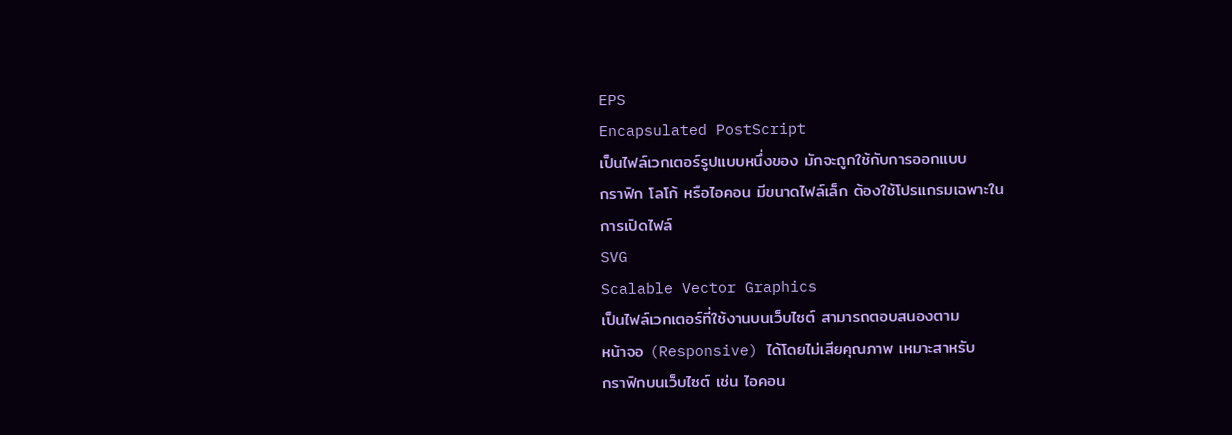EPS
Encapsulated PostScript
เป็นไฟล์เวกเตอร์รูปแบบหนึ่งของ มักจะถูกใช้กับการออกแบบ
กราฟิก โลโก้ หรือไอคอน มีขนาดไฟล์เล็ก ต้องใช้โปรแกรมเฉพาะใน
การเปิดไฟล์
SVG
Scalable Vector Graphics
เป็นไฟล์เวกเตอร์ที่ใช้งานบนเว็บไซต์ สามารถตอบสนองตาม
หน้าจอ (Responsive) ได้โดยไม่เสียคุณภาพ เหมาะสาหรับ
กราฟิกบนเว็บไซต์ เช่น ไอคอน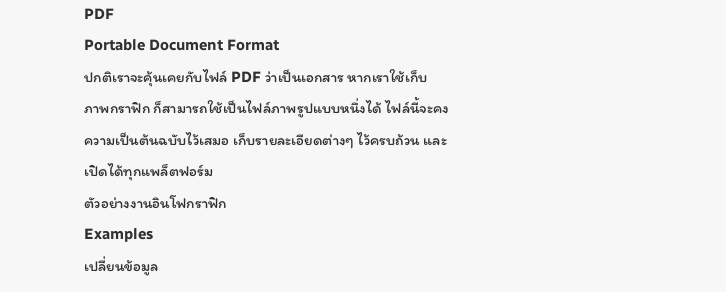PDF
Portable Document Format
ปกติเราจะคุ้นเคยกับไฟล์ PDF ว่าเป็นเอกสาร หากเราใช้เก็บ
ภาพกราฟิก ก็สามารถใช้เป็นไฟล์ภาพรูปแบบหนึ่งได้ ไฟล์นี้จะคง
ความเป็นต้นฉบับไว้เสมอ เก็บรายละเอียดต่างๆ ไว้ครบถ้วน และ
เปิดได้ทุกแพล็ตฟอร์ม
ตัวอย่างงานอินโฟกราฟิก
Examples
เปลี่ยนข้อมูล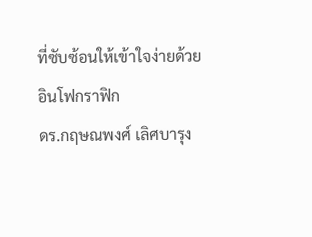ที่ซับซ้อนให้เข้าใจง่ายด้วย
อินโฟกราฟิก
ดร.กฤษณพงศ์ เลิศบารุง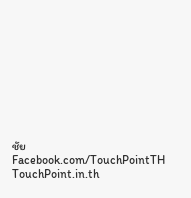ชัย
Facebook.com/TouchPointTH TouchPoint.in.th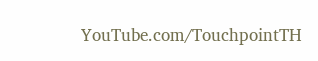YouTube.com/TouchpointTH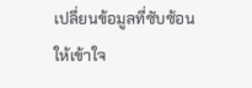เปลี่ยนข้อมูลที่ซับซ้อนให้เข้าใจ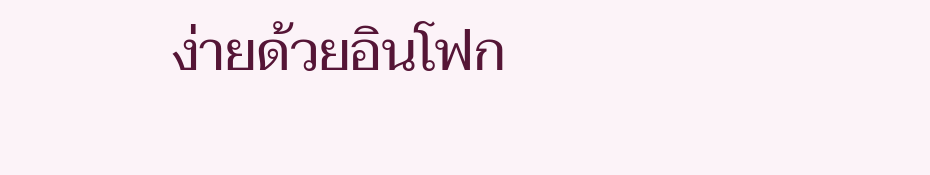ง่ายด้วยอินโฟก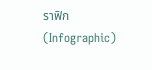ราฟิก (Infographic)